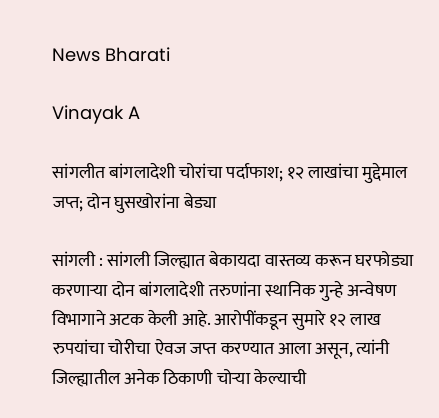News Bharati

Vinayak A

सांगलीत बांगलादेशी चोरांचा पर्दाफाश; १२ लाखांचा मुद्देमाल जप्त; दोन घुसखोरांना बेड्या

सांगली : सांगली जिल्ह्यात बेकायदा वास्तव्य करून घरफोड्या करणाऱ्या दोन बांगलादेशी तरुणांना स्थानिक गुन्हे अन्वेषण विभागाने अटक केली आहे. आरोपींकडून सुमारे १२ लाख रुपयांचा चोरीचा ऐवज जप्त करण्यात आला असून, त्यांनी जिल्ह्यातील अनेक ठिकाणी चोऱ्या केल्याची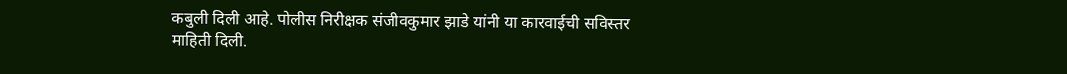कबुली दिली आहे. पोलीस निरीक्षक संजीवकुमार झाडे यांनी या कारवाईची सविस्तर माहिती दिली.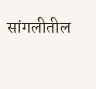सांगलीतील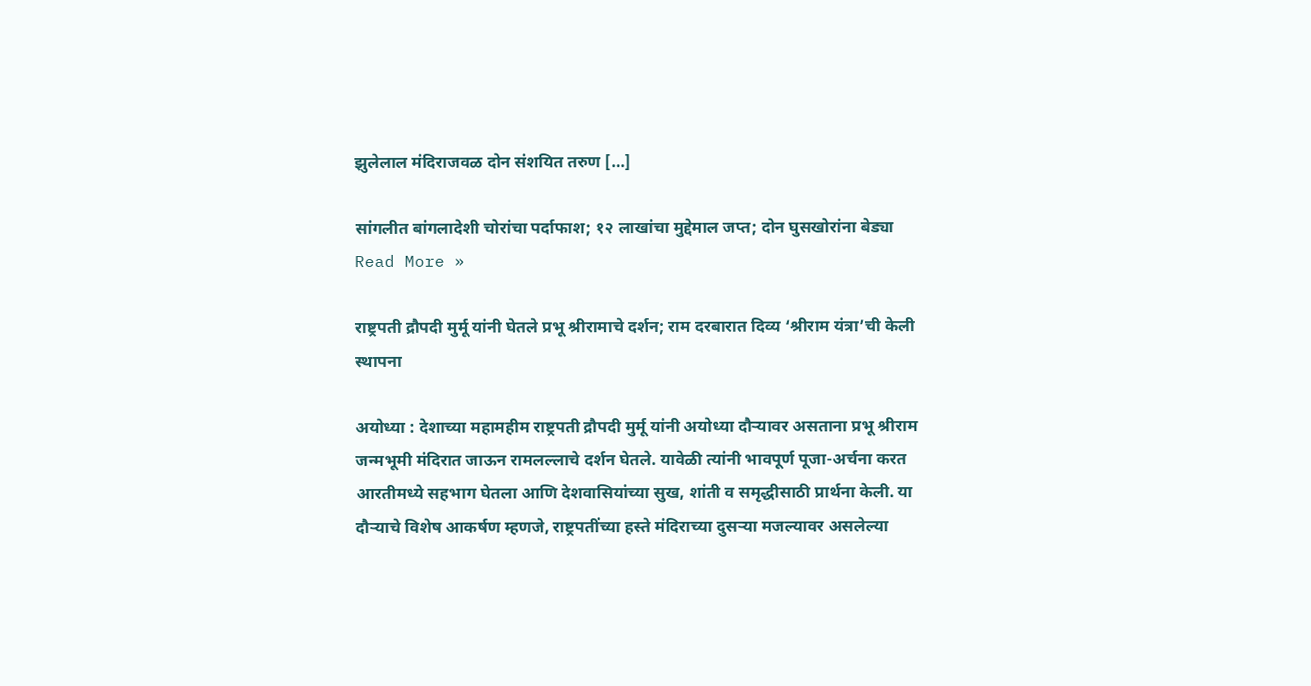झुलेलाल मंदिराजवळ दोन संशयित तरुण […]

सांगलीत बांगलादेशी चोरांचा पर्दाफाश; १२ लाखांचा मुद्देमाल जप्त; दोन घुसखोरांना बेड्या Read More »

राष्ट्रपती द्रौपदी मुर्मू यांनी घेतले प्रभू श्रीरामाचे दर्शन; राम दरबारात दिव्य ‘श्रीराम यंत्रा’ची केली स्थापना

अयोध्या : देशाच्या महामहीम राष्ट्रपती द्रौपदी मुर्मू यांनी अयोध्या दौऱ्यावर असताना प्रभू श्रीराम जन्मभूमी मंदिरात जाऊन रामलल्लाचे दर्शन घेतले. यावेळी त्यांनी भावपूर्ण पूजा-अर्चना करत आरतीमध्ये सहभाग घेतला आणि देशवासियांच्या सुख, शांती व समृद्धीसाठी प्रार्थना केली. या दौऱ्याचे विशेष आकर्षण म्हणजे, राष्ट्रपतींच्या हस्ते मंदिराच्या दुसऱ्या मजल्यावर असलेल्या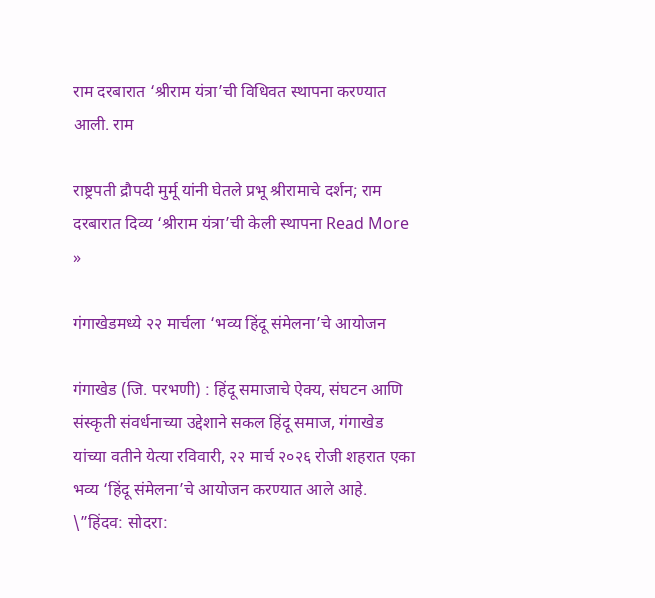राम दरबारात ‘श्रीराम यंत्रा’ची विधिवत स्थापना करण्यात आली. राम

राष्ट्रपती द्रौपदी मुर्मू यांनी घेतले प्रभू श्रीरामाचे दर्शन; राम दरबारात दिव्य ‘श्रीराम यंत्रा’ची केली स्थापना Read More »

गंगाखेडमध्ये २२ मार्चला ‘भव्य हिंदू संमेलना’चे आयोजन

गंगाखेड (जि. परभणी) : हिंदू समाजाचे ऐक्य, संघटन आणि संस्कृती संवर्धनाच्या उद्देशाने सकल हिंदू समाज, गंगाखेड यांच्या वतीने येत्या रविवारी, २२ मार्च २०२६ रोजी शहरात एका भव्य ‘हिंदू संमेलना’चे आयोजन करण्यात आले आहे. \”हिंदव: सोदरा: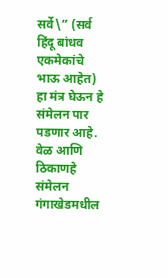सर्वे\” (सर्व हिंदू बांधव एकमेकांचे भाऊ आहेत) हा मंत्र घेऊन हे संमेलन पार पडणार आहे. वेळ आणि ठिकाणहे संमेलन गंगाखेडमधील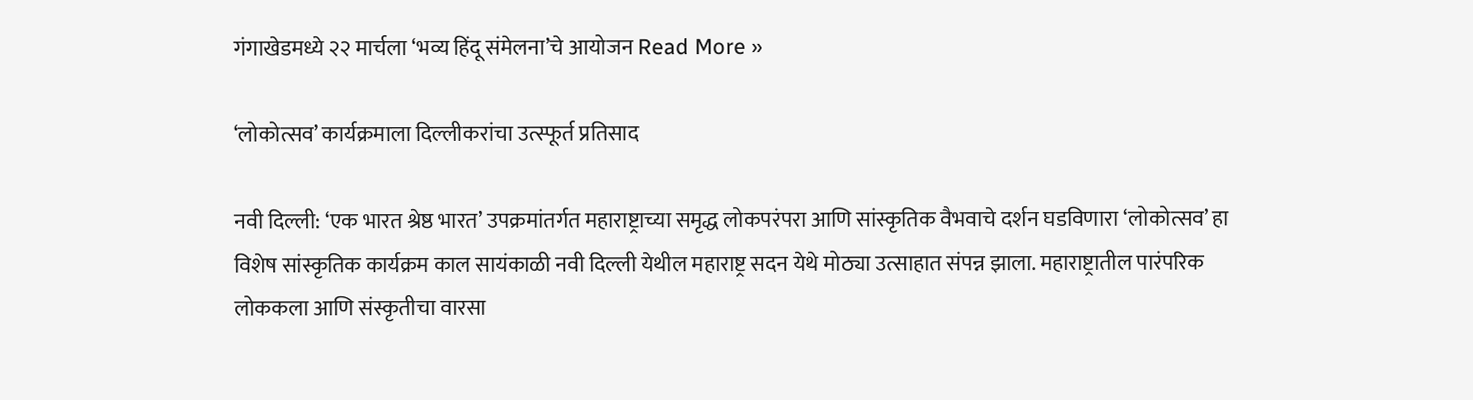गंगाखेडमध्ये २२ मार्चला ‘भव्य हिंदू संमेलना’चे आयोजन Read More »

‘लोकोत्सव’ कार्यक्रमाला दिल्लीकरांचा उत्स्फूर्त प्रतिसाद

नवी दिल्ली: ‘एक भारत श्रेष्ठ भारत’ उपक्रमांतर्गत महाराष्ट्राच्या समृद्ध लोकपरंपरा आणि सांस्कृतिक वैभवाचे दर्शन घडविणारा ‘लोकोत्सव’ हा विशेष सांस्कृतिक कार्यक्रम काल सायंकाळी नवी दिल्ली येथील महाराष्ट्र सदन येथे मोठ्या उत्साहात संपन्न झाला. महाराष्ट्रातील पारंपरिक लोककला आणि संस्कृतीचा वारसा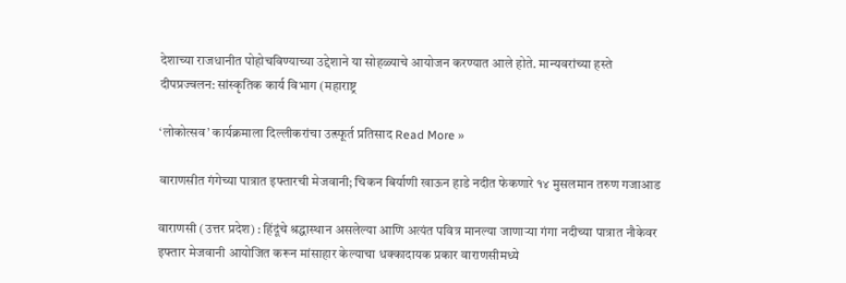देशाच्या राजधानीत पोहोचविण्याच्या उद्देशाने या सोहळ्याचे आयोजन करण्यात आले होते. मान्यवरांच्या हस्ते दीपप्रज्वलन: सांस्कृतिक कार्य विभाग (महाराष्ट्र

‘लोकोत्सव’ कार्यक्रमाला दिल्लीकरांचा उत्स्फूर्त प्रतिसाद Read More »

वाराणसीत गंगेच्या पात्रात इफ्तारची मेजवानी; चिकन बिर्याणी खाऊन हाडे नदीत फेकणारे १४ मुसलमान तरुण गजाआड

वाराणसी (उत्तर प्रदेश) : हिंदूंचे श्रद्धास्थान असलेल्या आणि अत्यंत पवित्र मानल्या जाणाऱ्या गंगा नदीच्या पात्रात नौकेवर इफ्तार मेजवानी आयोजित करून मांसाहार केल्याचा धक्कादायक प्रकार वाराणसीमध्ये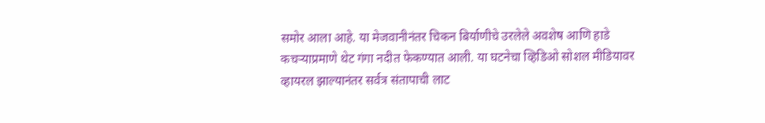समोर आला आहे. या मेजवानीनंतर चिकन बिर्याणीचे उरलेले अवशेष आणि हाडे कचऱ्याप्रमाणे थेट गंगा नदीत फेकण्यात आली. या घटनेचा व्हिडिओ सोशल मीडियावर व्हायरल झाल्यानंतर सर्वत्र संतापाची लाट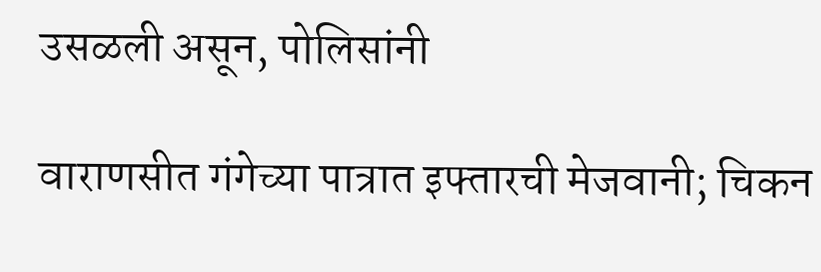उसळली असून, पोलिसांनी

वाराणसीत गंगेच्या पात्रात इफ्तारची मेजवानी; चिकन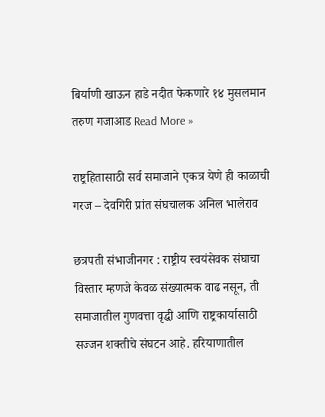बिर्याणी खाऊन हाडे नदीत फेकणारे १४ मुसलमान तरुण गजाआड Read More »

राष्ट्रहितासाठी सर्व समाजाने एकत्र येणे ही काळाची गरज – देवगिरी प्रांत संघचालक अनिल भालेराव

छत्रपती संभाजीनगर : राष्ट्रीय स्वयंसेवक संघाचा विस्तार म्हणजे केवळ संख्यात्मक वाढ नसून, ती समाजातील गुणवत्ता वृद्धी आणि राष्ट्रकार्यासाठी सज्जन शक्तीचे संघटन आहे. हरियाणातील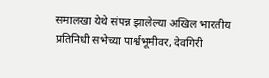समालखा येथे संपन्न झालेल्या अखिल भारतीय प्रतिनिधी सभेच्या पार्श्वभूमीवर, देवगिरी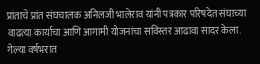प्रांताचे प्रांत संघचालक अनिलजी भालेराव यांनी पत्रकार परिषदेत संघाच्या वाढत्या कार्याचा आणि आगामी योजनांचा सविस्तर आढावा सादर केला. गेल्या वर्षभरात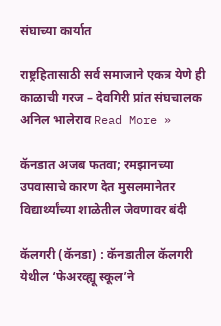संघाच्या कार्यात

राष्ट्रहितासाठी सर्व समाजाने एकत्र येणे ही काळाची गरज – देवगिरी प्रांत संघचालक अनिल भालेराव Read More »

कॅनडात अजब फतवा; रमझानच्या उपवासाचे कारण देत मुसलमानेतर विद्यार्थ्यांच्या शाळेतील जेवणावर बंदी

कॅलगरी (कॅनडा) : कॅनडातील कॅलगरी येथील ‘फेअरव्ह्यू स्कूल’ने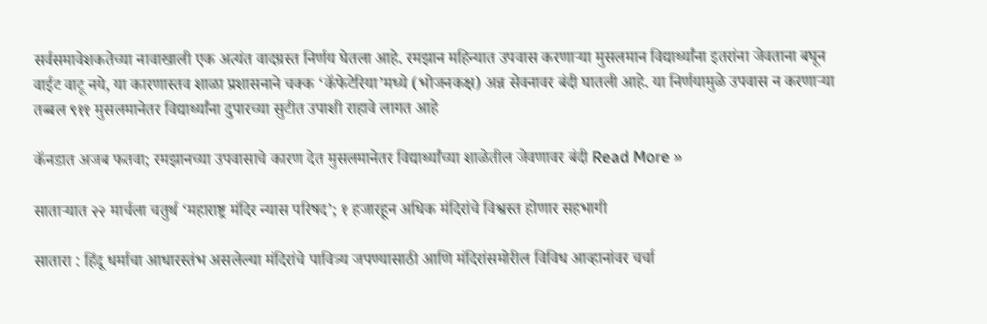सर्वसमावेशकतेच्या नावाखाली एक अत्यंत वादग्रस्त निर्णय घेतला आहे. रमझान महिन्यात उपवास करणाऱ्या मुसलमान विद्यार्थ्यांना इतरांना जेवताना बघून वाईट वाटू नये, या कारणास्तव शाळा प्रशासनाने चक्क ‘कॅफेटेरिया’मध्ये (भोजनकक्ष) अन्न सेवनावर बंदी घातली आहे. या निर्णयामुळे उपवास न करणाऱ्या तब्बल ९११ मुसलमानेतर विद्यार्थ्यांना दुपारच्या सुटीत उपाशी राहावे लागत आहे

कॅनडात अजब फतवा; रमझानच्या उपवासाचे कारण देत मुसलमानेतर विद्यार्थ्यांच्या शाळेतील जेवणावर बंदी Read More »

साताऱ्यात २२ मार्चला चतुर्थ ‘महाराष्ट्र मंदिर न्यास परिषद’; १ हजारहून अधिक मंदिरांचे विश्वस्त होणार सहभागी

सातारा : हिंदू धर्माचा आधारस्तंभ असलेल्या मंदिरांचे पावित्र्य जपण्यासाठी आणि मंदिरांसमोरील विविध आव्हानांवर चर्चा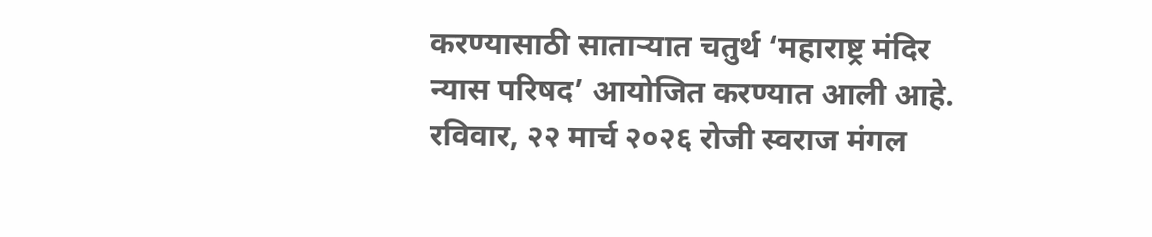करण्यासाठी साताऱ्यात चतुर्थ ‘महाराष्ट्र मंदिर न्यास परिषद’ आयोजित करण्यात आली आहे. रविवार, २२ मार्च २०२६ रोजी स्वराज मंगल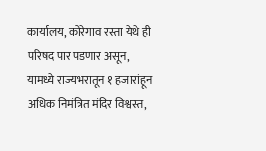कार्यालय, कोरेगाव रस्ता येथे ही परिषद पार पडणार असून, यामध्ये राज्यभरातून १ हजारांहून अधिक निमंत्रित मंदिर विश्वस्त,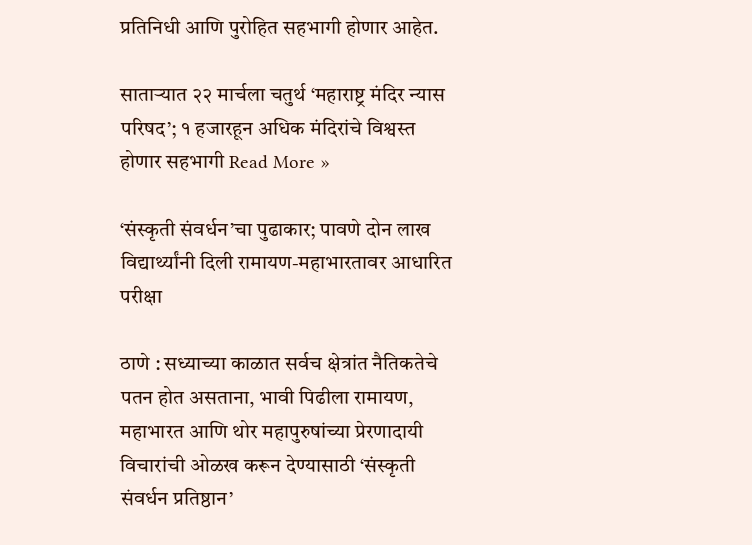प्रतिनिधी आणि पुरोहित सहभागी होणार आहेत.

साताऱ्यात २२ मार्चला चतुर्थ ‘महाराष्ट्र मंदिर न्यास परिषद’; १ हजारहून अधिक मंदिरांचे विश्वस्त होणार सहभागी Read More »

‘संस्कृती संवर्धन’चा पुढाकार; पावणे दोन लाख विद्यार्थ्यांनी दिली रामायण-महाभारतावर आधारित परीक्षा

ठाणे : सध्याच्या काळात सर्वच क्षेत्रांत नैतिकतेचे पतन होत असताना, भावी पिढीला रामायण, महाभारत आणि थोर महापुरुषांच्या प्रेरणादायी विचारांची ओळख करून देण्यासाठी ‘संस्कृती संवर्धन प्रतिष्ठान’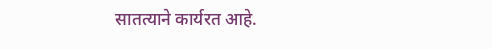सातत्याने कार्यरत आहे.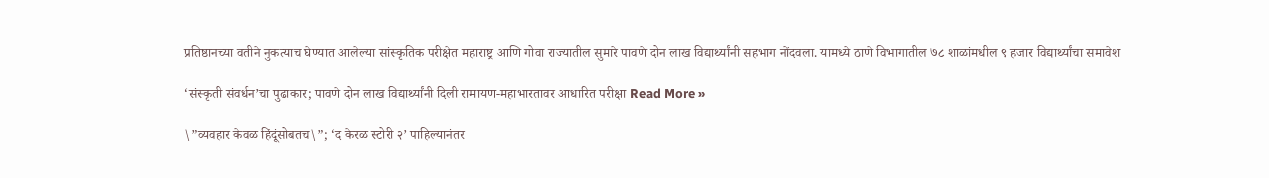प्रतिष्ठानच्या वतीने नुकत्याच घेण्यात आलेल्या सांस्कृतिक परीक्षेत महाराष्ट्र आणि गोवा राज्यातील सुमारे पावणे दोन लाख विद्यार्थ्यांनी सहभाग नोंदवला. यामध्ये ठाणे विभागातील ७८ शाळांमधील ९ हजार विद्यार्थ्यांचा समावेश

‘संस्कृती संवर्धन’चा पुढाकार; पावणे दोन लाख विद्यार्थ्यांनी दिली रामायण-महाभारतावर आधारित परीक्षा Read More »

\”व्यवहार केवळ हिंदूंसोबतच\”; ‘द केरळ स्टोरी २’ पाहिल्यानंतर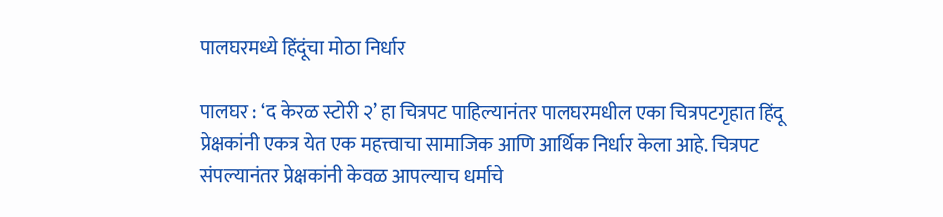पालघरमध्ये हिंदूंचा मोठा निर्धार

पालघर : ‘द केरळ स्टोरी २’ हा चित्रपट पाहिल्यानंतर पालघरमधील एका चित्रपटगृहात हिंदू प्रेक्षकांनी एकत्र येत एक महत्त्वाचा सामाजिक आणि आर्थिक निर्धार केला आहे. चित्रपट संपल्यानंतर प्रेक्षकांनी केवळ आपल्याच धर्माचे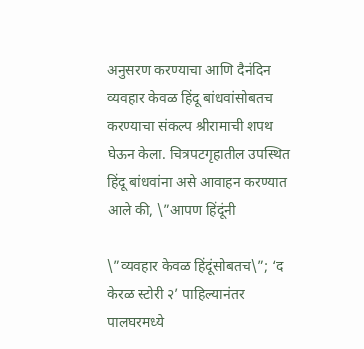अनुसरण करण्याचा आणि दैनंदिन व्यवहार केवळ हिंदू बांधवांसोबतच करण्याचा संकल्प श्रीरामाची शपथ घेऊन केला. चित्रपटगृहातील उपस्थित हिंदू बांधवांना असे आवाहन करण्यात आले की, \”आपण हिंदूंनी

\”व्यवहार केवळ हिंदूंसोबतच\”; ‘द केरळ स्टोरी २’ पाहिल्यानंतर पालघरमध्ये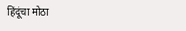हिंदूंचा मोठा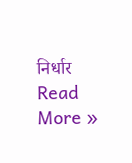निर्धार Read More »